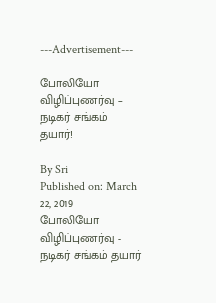---Advertisement---

போலியோ விழிப்புணர்வு – நடிகர் சங்கம் தயார்!

By Sri
Published on: March 22, 2019
போலியோ விழிப்புணர்வு - நடிகர் சங்கம் தயார்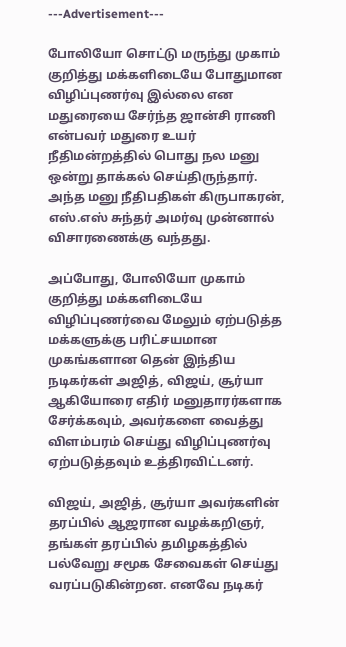---Advertisement---

போலியோ சொட்டு மருந்து முகாம் குறித்து மக்களிடையே போதுமான விழிப்புணர்வு இல்லை என மதுரையை சேர்ந்த ஜான்சி ராணி என்பவர் மதுரை உயர் நீதிமன்றத்தில் பொது நல மனு ஒன்று தாக்கல் செய்திருந்தார்.
அந்த மனு நீதிபதிகள் கிருபாகரன், எஸ்.எஸ் சுந்தர் அமர்வு முன்னால் விசாரணைக்கு வந்தது.

அப்போது, போலியோ முகாம் குறித்து மக்களிடையே விழிப்புணர்வை மேலும் ஏற்படுத்த மக்களுக்கு பரிட்சயமான முகங்களான தென் இந்திய நடிகர்கள் அஜித், விஜய், சூர்யா ஆகியோரை எதிர் மனுதாரர்களாக சேர்க்கவும், அவர்களை வைத்து விளம்பரம் செய்து விழிப்புணர்வு ஏற்படுத்தவும் உத்திரவிட்டனர்.

விஜய், அஜித், சூர்யா அவர்களின் தரப்பில் ஆஜரான வழக்கறிஞர், தங்கள் தரப்பில் தமிழகத்தில் பல்வேறு சமூக சேவைகள் செய்து வரப்படுகின்றன. எனவே நடிகர்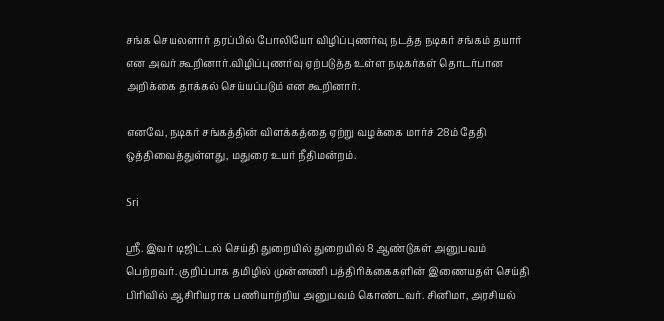சங்க செயலளார் தரப்பில் போலியோ விழிப்புணர்வு நடத்த நடிகர் சங்கம் தயார் என அவர் கூறினார்.விழிப்புணர்வு ஏற்படுத்த உள்ள நடிகர்கள் தொடர்பான அறிக்கை தாக்கல் செய்யப்படும் என கூறினார்.

எனவே, நடிகர் சங்கத்தின் விளக்கத்தை ஏற்று வழக்கை மார்ச் 28ம் தேதி ஒத்திவைத்துள்ளது, மதுரை உயர் நீதிமன்றம்.

Sri

ஸ்ரீ. இவர் டிஜிட்டல் செய்தி துறையில் துறையில் 8 ஆண்டுகள் அனுபவம் பெற்றவர். குறிப்பாக தமிழில் முன்னணி பத்திரிக்கைகளின் இணையதள் செய்தி பிரிவில் ஆசிரியராக பணியாற்றிய அனுபவம் கொண்டவர். சினிமா, அரசியல்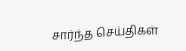சார்ந்த செய்திகள்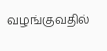வழங்குவதில்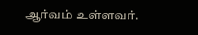ஆர்வம் உள்ளவர்.